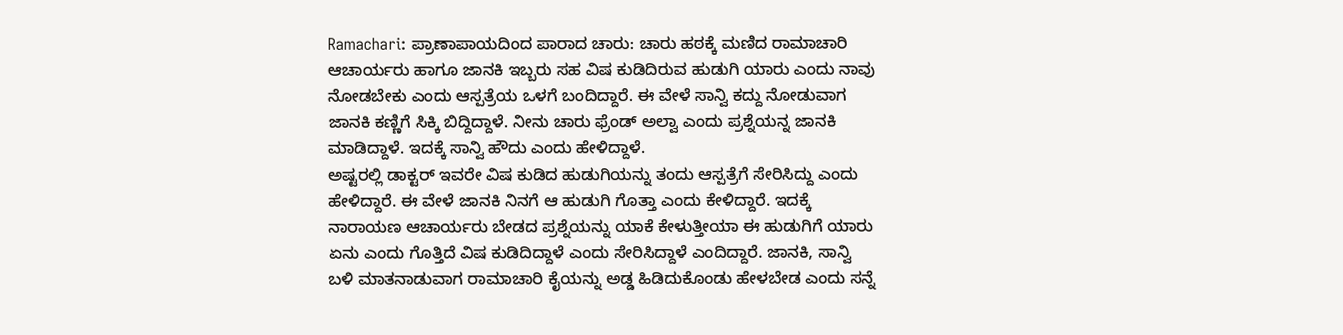Ramachari: ಪ್ರಾಣಾಪಾಯದಿಂದ ಪಾರಾದ ಚಾರು: ಚಾರು ಹಠಕ್ಕೆ ಮಣಿದ ರಾಮಾಚಾರಿ
ಆಚಾರ್ಯರು ಹಾಗೂ ಜಾನಕಿ ಇಬ್ಬರು ಸಹ ವಿಷ ಕುಡಿದಿರುವ ಹುಡುಗಿ ಯಾರು ಎಂದು ನಾವು ನೋಡಬೇಕು ಎಂದು ಆಸ್ಪತ್ರೆಯ ಒಳಗೆ ಬಂದಿದ್ದಾರೆ. ಈ ವೇಳೆ ಸಾನ್ವಿ ಕದ್ದು ನೋಡುವಾಗ ಜಾನಕಿ ಕಣ್ಣಿಗೆ ಸಿಕ್ಕಿ ಬಿದ್ದಿದ್ದಾಳೆ. ನೀನು ಚಾರು ಫ್ರೆಂಡ್ ಅಲ್ವಾ ಎಂದು ಪ್ರಶ್ನೆಯನ್ನ ಜಾನಕಿ ಮಾಡಿದ್ದಾಳೆ. ಇದಕ್ಕೆ ಸಾನ್ವಿ ಹೌದು ಎಂದು ಹೇಳಿದ್ದಾಳೆ.
ಅಷ್ಟರಲ್ಲಿ ಡಾಕ್ಟರ್ ಇವರೇ ವಿಷ ಕುಡಿದ ಹುಡುಗಿಯನ್ನು ತಂದು ಆಸ್ಪತ್ರೆಗೆ ಸೇರಿಸಿದ್ದು ಎಂದು ಹೇಳಿದ್ದಾರೆ. ಈ ವೇಳೆ ಜಾನಕಿ ನಿನಗೆ ಆ ಹುಡುಗಿ ಗೊತ್ತಾ ಎಂದು ಕೇಳಿದ್ದಾರೆ. ಇದಕ್ಕೆ ನಾರಾಯಣ ಆಚಾರ್ಯರು ಬೇಡದ ಪ್ರಶ್ನೆಯನ್ನು ಯಾಕೆ ಕೇಳುತ್ತೀಯಾ ಈ ಹುಡುಗಿಗೆ ಯಾರು ಏನು ಎಂದು ಗೊತ್ತಿದೆ ವಿಷ ಕುಡಿದಿದ್ದಾಳೆ ಎಂದು ಸೇರಿಸಿದ್ದಾಳೆ ಎಂದಿದ್ದಾರೆ. ಜಾನಕಿ, ಸಾನ್ವಿ ಬಳಿ ಮಾತನಾಡುವಾಗ ರಾಮಾಚಾರಿ ಕೈಯನ್ನು ಅಡ್ಡ ಹಿಡಿದುಕೊಂಡು ಹೇಳಬೇಡ ಎಂದು ಸನ್ನೆ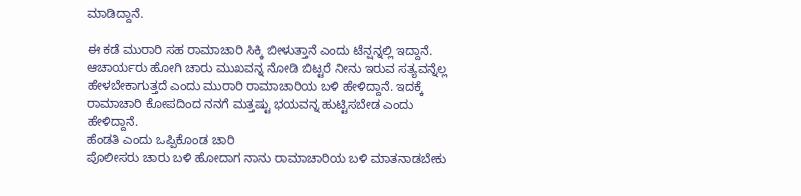ಮಾಡಿದ್ದಾನೆ.

ಈ ಕಡೆ ಮುರಾರಿ ಸಹ ರಾಮಾಚಾರಿ ಸಿಕ್ಕಿ ಬೀಳುತ್ತಾನೆ ಎಂದು ಟೆನ್ಷನ್ನಲ್ಲಿ ಇದ್ದಾನೆ. ಆಚಾರ್ಯರು ಹೋಗಿ ಚಾರು ಮುಖವನ್ನ ನೋಡಿ ಬಿಟ್ಟರೆ ನೀನು ಇರುವ ಸತ್ಯವನ್ನೆಲ್ಲ ಹೇಳಬೇಕಾಗುತ್ತದೆ ಎಂದು ಮುರಾರಿ ರಾಮಾಚಾರಿಯ ಬಳಿ ಹೇಳಿದ್ದಾನೆ. ಇದಕ್ಕೆ ರಾಮಾಚಾರಿ ಕೋಪದಿಂದ ನನಗೆ ಮತ್ತಷ್ಟು ಭಯವನ್ನ ಹುಟ್ಟಿಸಬೇಡ ಎಂದು ಹೇಳಿದ್ದಾನೆ.
ಹೆಂಡತಿ ಎಂದು ಒಪ್ಪಿಕೊಂಡ ಚಾರಿ
ಪೊಲೀಸರು ಚಾರು ಬಳಿ ಹೋದಾಗ ನಾನು ರಾಮಾಚಾರಿಯ ಬಳಿ ಮಾತನಾಡಬೇಕು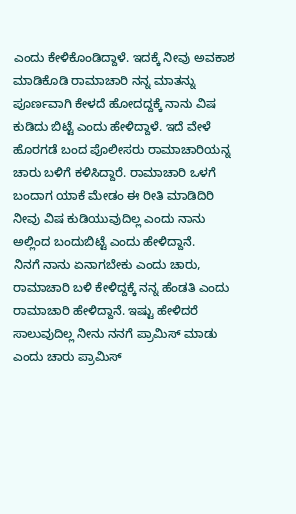ಎಂದು ಕೇಳಿಕೊಂಡಿದ್ದಾಳೆ. ಇದಕ್ಕೆ ನೀವು ಅವಕಾಶ ಮಾಡಿಕೊಡಿ ರಾಮಾಚಾರಿ ನನ್ನ ಮಾತನ್ನು ಪೂರ್ಣವಾಗಿ ಕೇಳದೆ ಹೋದದ್ದಕ್ಕೆ ನಾನು ವಿಷ ಕುಡಿದು ಬಿಟ್ಟೆ ಎಂದು ಹೇಳಿದ್ದಾಳೆ. ಇದೆ ವೇಳೆ ಹೊರಗಡೆ ಬಂದ ಪೊಲೀಸರು ರಾಮಾಚಾರಿಯನ್ನ ಚಾರು ಬಳಿಗೆ ಕಳಿಸಿದ್ದಾರೆ. ರಾಮಾಚಾರಿ ಒಳಗೆ ಬಂದಾಗ ಯಾಕೆ ಮೇಡಂ ಈ ರೀತಿ ಮಾಡಿದಿರಿ ನೀವು ವಿಷ ಕುಡಿಯುವುದಿಲ್ಲ ಎಂದು ನಾನು ಅಲ್ಲಿಂದ ಬಂದುಬಿಟ್ಟೆ ಎಂದು ಹೇಳಿದ್ದಾನೆ.
ನಿನಗೆ ನಾನು ಏನಾಗಬೇಕು ಎಂದು ಚಾರು, ರಾಮಾಚಾರಿ ಬಳಿ ಕೇಳಿದ್ದಕ್ಕೆ ನನ್ನ ಹೆಂಡತಿ ಎಂದು ರಾಮಾಚಾರಿ ಹೇಳಿದ್ದಾನೆ. ಇಷ್ಟು ಹೇಳಿದರೆ ಸಾಲುವುದಿಲ್ಲ ನೀನು ನನಗೆ ಪ್ರಾಮಿಸ್ ಮಾಡು ಎಂದು ಚಾರು ಪ್ರಾಮಿಸ್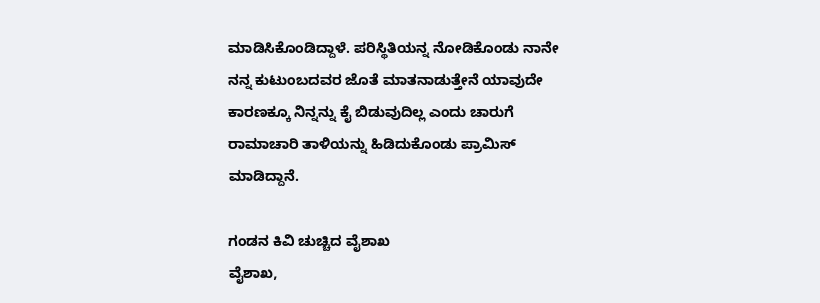ಮಾಡಿಸಿಕೊಂಡಿದ್ದಾಳೆ. ಪರಿಸ್ಥಿತಿಯನ್ನ ನೋಡಿಕೊಂಡು ನಾನೇ ನನ್ನ ಕುಟುಂಬದವರ ಜೊತೆ ಮಾತನಾಡುತ್ತೇನೆ ಯಾವುದೇ ಕಾರಣಕ್ಕೂ ನಿನ್ನನ್ನು ಕೈ ಬಿಡುವುದಿಲ್ಲ ಎಂದು ಚಾರುಗೆ ರಾಮಾಚಾರಿ ತಾಳಿಯನ್ನು ಹಿಡಿದುಕೊಂಡು ಪ್ರಾಮಿಸ್ ಮಾಡಿದ್ದಾನೆ.

ಗಂಡನ ಕಿವಿ ಚುಚ್ಚಿದ ವೈಶಾಖ
ವೈಶಾಖ,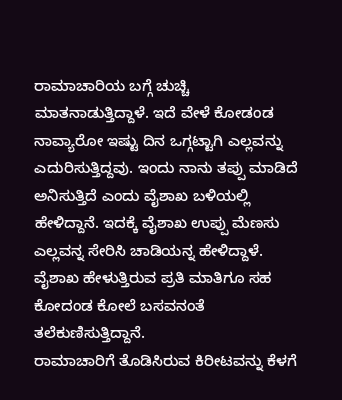ರಾಮಾಚಾರಿಯ ಬಗ್ಗೆ ಚುಚ್ಚಿ ಮಾತನಾಡುತ್ತಿದ್ದಾಳೆ. ಇದೆ ವೇಳೆ ಕೋಡಂಡ ನಾವ್ಯಾರೋ ಇಷ್ಟು ದಿನ ಒಗ್ಗಟ್ಟಾಗಿ ಎಲ್ಲವನ್ನು ಎದುರಿಸುತ್ತಿದ್ದವು. ಇಂದು ನಾನು ತಪ್ಪು ಮಾಡಿದೆ ಅನಿಸುತ್ತಿದೆ ಎಂದು ವೈಶಾಖ ಬಳಿಯಲ್ಲಿ ಹೇಳಿದ್ದಾನೆ. ಇದಕ್ಕೆ ವೈಶಾಖ ಉಪ್ಪು ಮೆಣಸು ಎಲ್ಲವನ್ನ ಸೇರಿಸಿ ಚಾಡಿಯನ್ನ ಹೇಳಿದ್ದಾಳೆ. ವೈಶಾಖ ಹೇಳುತ್ತಿರುವ ಪ್ರತಿ ಮಾತಿಗೂ ಸಹ ಕೋದಂಡ ಕೋಲೆ ಬಸವನಂತೆ ತಲೆಕುಣಿಸುತ್ತಿದ್ದಾನೆ.
ರಾಮಾಚಾರಿಗೆ ತೊಡಿಸಿರುವ ಕಿರೀಟವನ್ನು ಕೆಳಗೆ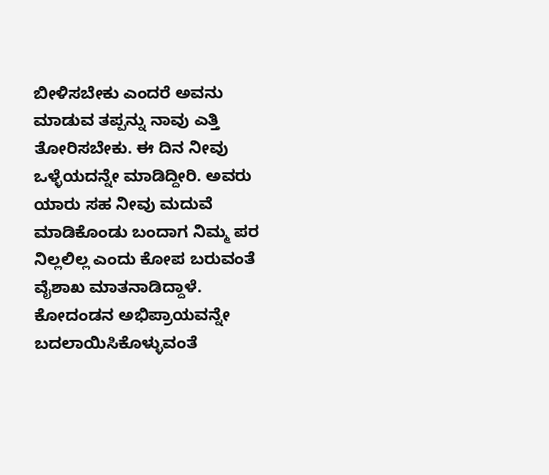ಬೀಳಿಸಬೇಕು ಎಂದರೆ ಅವನು ಮಾಡುವ ತಪ್ಪನ್ನು ನಾವು ಎತ್ತಿ ತೋರಿಸಬೇಕು. ಈ ದಿನ ನೀವು ಒಳ್ಳೆಯದನ್ನೇ ಮಾಡಿದ್ದೀರಿ. ಅವರು ಯಾರು ಸಹ ನೀವು ಮದುವೆ ಮಾಡಿಕೊಂಡು ಬಂದಾಗ ನಿಮ್ಮ ಪರ ನಿಲ್ಲಲಿಲ್ಲ ಎಂದು ಕೋಪ ಬರುವಂತೆ ವೈಶಾಖ ಮಾತನಾಡಿದ್ದಾಳೆ. ಕೋದಂಡನ ಅಭಿಪ್ರಾಯವನ್ನೇ ಬದಲಾಯಿಸಿಕೊಳ್ಳುವಂತೆ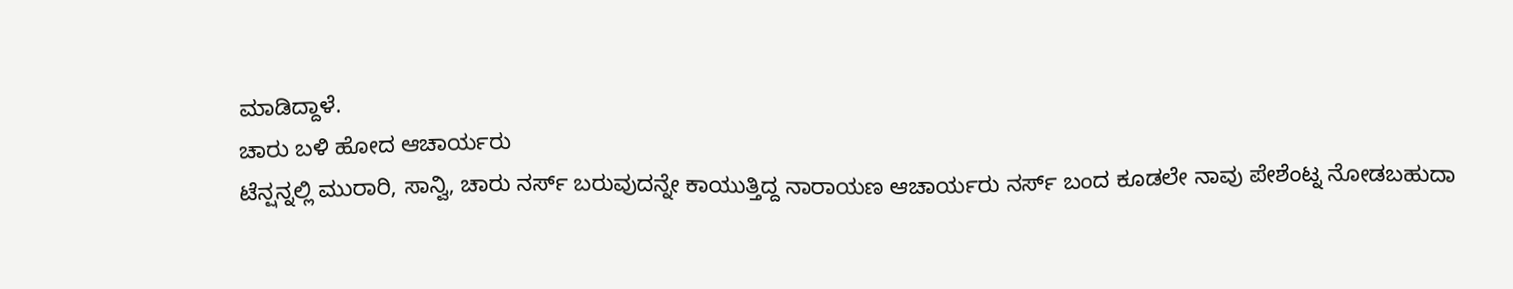ಮಾಡಿದ್ದಾಳೆ.
ಚಾರು ಬಳಿ ಹೋದ ಆಚಾರ್ಯರು
ಟೆನ್ಷನ್ನಲ್ಲಿ ಮುರಾರಿ, ಸಾನ್ವಿ, ಚಾರು ನರ್ಸ್ ಬರುವುದನ್ನೇ ಕಾಯುತ್ತಿದ್ದ ನಾರಾಯಣ ಆಚಾರ್ಯರು ನರ್ಸ್ ಬಂದ ಕೂಡಲೇ ನಾವು ಪೇಶೆಂಟ್ನ ನೋಡಬಹುದಾ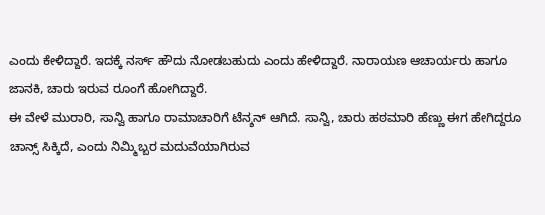ಎಂದು ಕೇಳಿದ್ದಾರೆ. ಇದಕ್ಕೆ ನರ್ಸ್ ಹೌದು ನೋಡಬಹುದು ಎಂದು ಹೇಳಿದ್ದಾರೆ. ನಾರಾಯಣ ಆಚಾರ್ಯರು ಹಾಗೂ ಜಾನಕಿ, ಚಾರು ಇರುವ ರೂಂಗೆ ಹೋಗಿದ್ದಾರೆ.
ಈ ವೇಳೆ ಮುರಾರಿ, ಸಾನ್ವಿ ಹಾಗೂ ರಾಮಾಚಾರಿಗೆ ಟೆನ್ಶನ್ ಆಗಿದೆ. ಸಾನ್ವಿ, ಚಾರು ಹಠಮಾರಿ ಹೆಣ್ಣು ಈಗ ಹೇಗಿದ್ದರೂ ಚಾನ್ಸ್ ಸಿಕ್ಕಿದೆ, ಎಂದು ನಿಮ್ಮಿಬ್ಬರ ಮದುವೆಯಾಗಿರುವ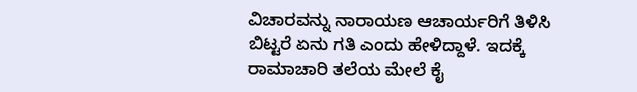ವಿಚಾರವನ್ನು ನಾರಾಯಣ ಆಚಾರ್ಯರಿಗೆ ತಿಳಿಸಿ ಬಿಟ್ಟರೆ ಏನು ಗತಿ ಎಂದು ಹೇಳಿದ್ದಾಳೆ. ಇದಕ್ಕೆ ರಾಮಾಚಾರಿ ತಲೆಯ ಮೇಲೆ ಕೈ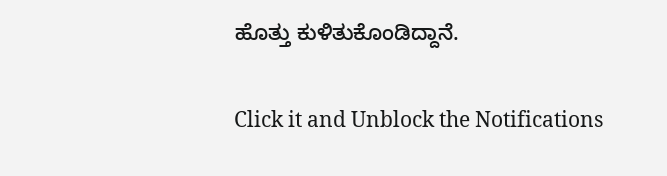ಹೊತ್ತು ಕುಳಿತುಕೊಂಡಿದ್ದಾನೆ.


Click it and Unblock the Notifications